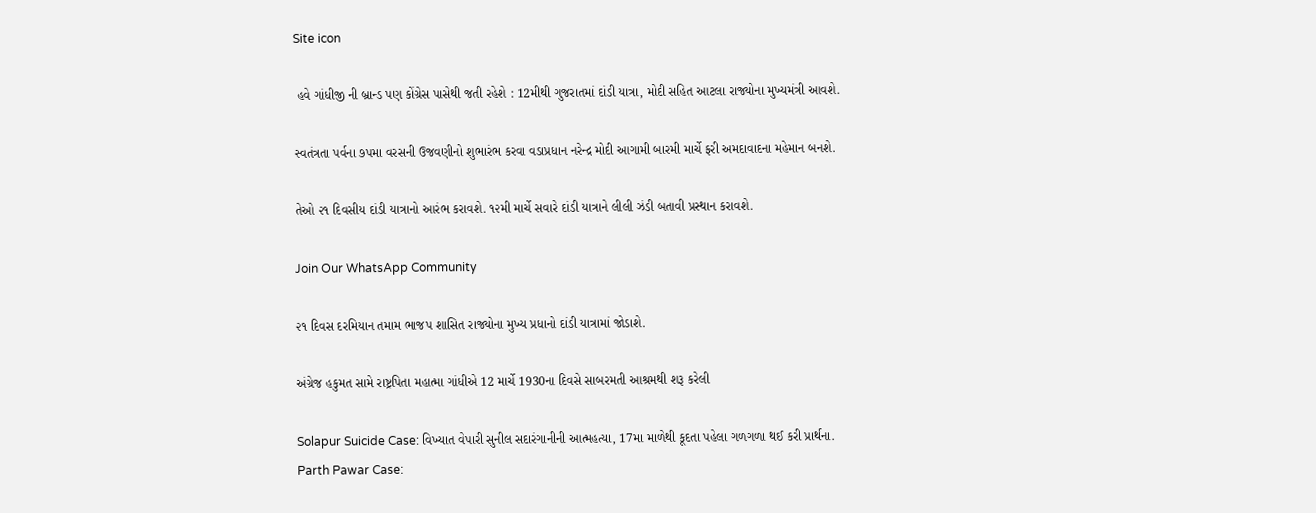Site icon

 હવે ગાંધીજી ની બ્રાન્ડ પણ કોંગ્રેસ પાસેથી જતી રહેશે : 12મીથી ગુજરાતમાં દાંડી યાત્રા, મોદી સહિત આટલા રાજ્યોના મુખ્યમંત્રી આવશે.

સ્વતંત્રતા પર્વના ૭પમા વરસની ઉજવણીનો શુભારંભ કરવા વડાપ્રધાન નરેન્દ્ર મોદી આગામી બારમી માર્ચે ફરી અમદાવાદના મહેમાન બનશે.

તેઓ ૨૧ દિવસીય દાંડી યાત્રાનો આરંભ કરાવશે. ૧૨મી માર્ચે સવારે દાંડી યાત્રાને લીલી ઝંડી બતાવી પ્રસ્થાન કરાવશે.

Join Our WhatsApp Community

૨૧ દિવસ દરમિયાન તમામ ભાજપ શાસિત રાજ્યોના મુખ્ય પ્રધાનો દાંડી યાત્રામાં જોડાશે.

અંગ્રેજ હકુમત સામે રાષ્ટ્રપિતા મહાત્મા ગાંધીએ 12 માર્ચે 1930ના દિવસે સાબરમતી આશ્રમથી શરૂ કરેલી

Solapur Suicide Case: વિખ્યાત વેપારી સુનીલ સદારંગાનીની આત્મહત્યા, 17મા માળેથી કૂદતા પહેલા ગળગળા થઈ કરી પ્રાર્થના.
Parth Pawar Case: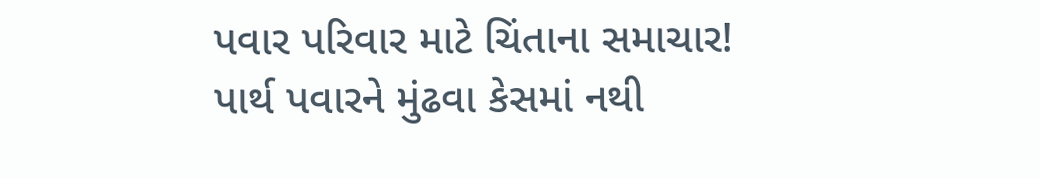પવાર પરિવાર માટે ચિંતાના સમાચાર! પાર્થ પવારને મુંઢવા કેસમાં નથી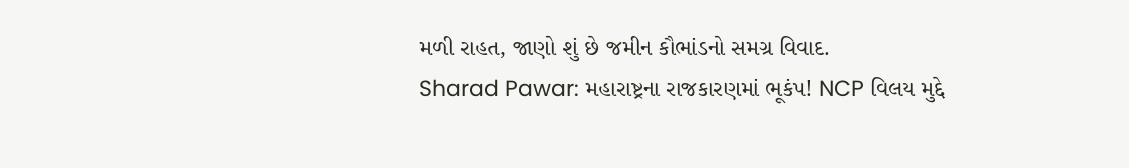મળી રાહત, જાણો શું છે જમીન કૌભાંડનો સમગ્ર વિવાદ.
Sharad Pawar: મહારાષ્ટ્રના રાજકારણમાં ભૂકંપ! NCP વિલય મુદ્દે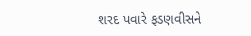શરદ પવારે ફડણવીસને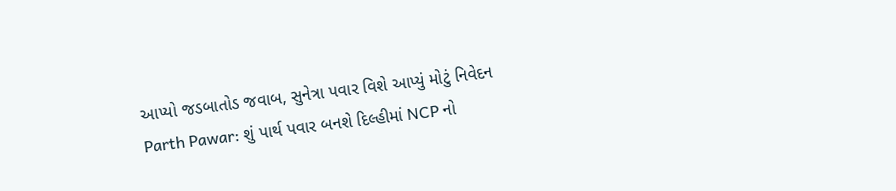આપ્યો જડબાતોડ જવાબ, સુનેત્રા પવાર વિશે આપ્યું મોટું નિવેદન
Parth Pawar: શું પાર્થ પવાર બનશે દિલ્હીમાં NCP નો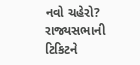નવો ચહેરો? રાજ્યસભાની ટિકિટને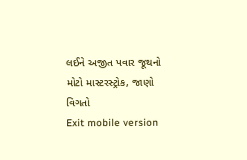લઈને અજીત પવાર જૂથનો મોટો માસ્ટરસ્ટ્રોક, જાણો વિગતો
Exit mobile version